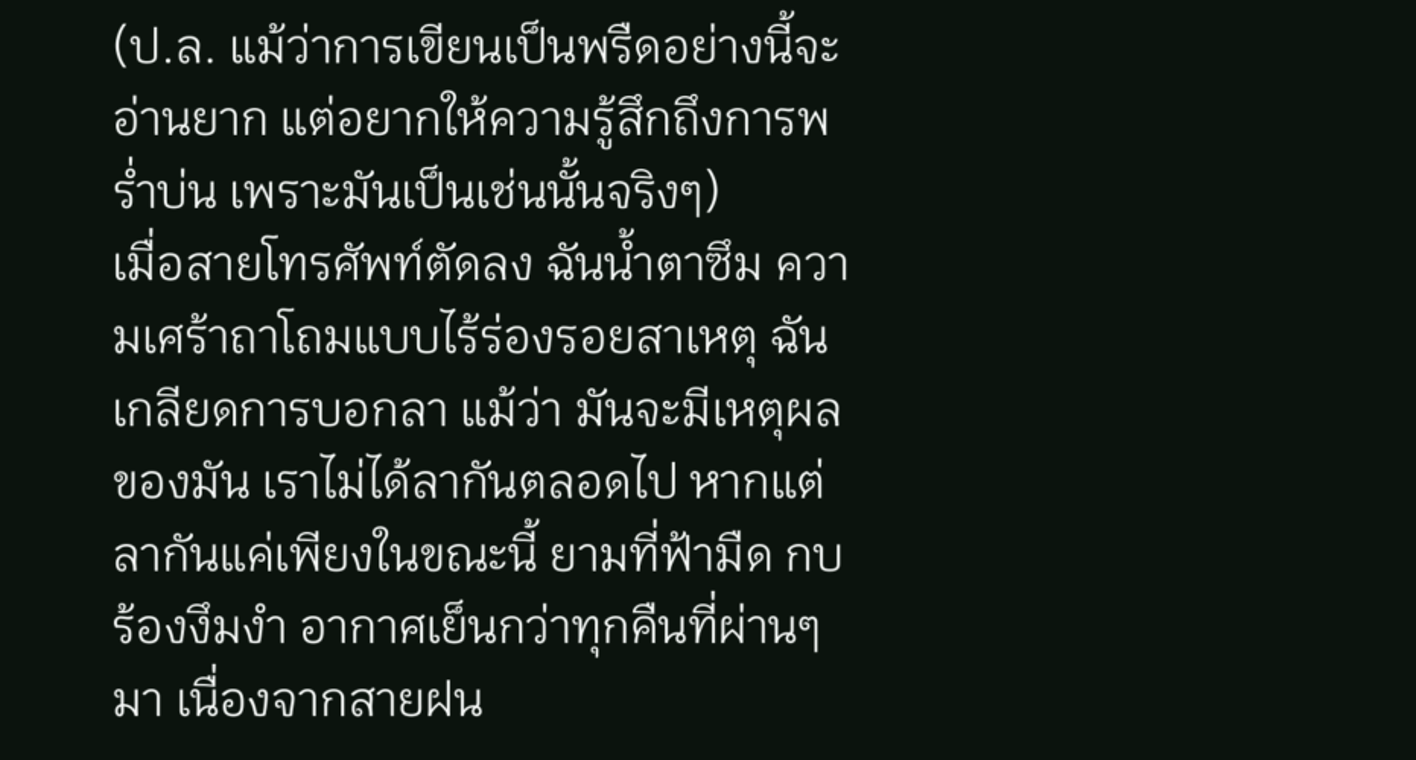(ป.ล. แม้ว่าการเขียนเป็นพรืดอย่างนี้จะอ่านยาก แต่อยากให้ความรู้สึกถึงการพร่ำบ่น เพราะมันเป็นเช่นนั้นจริงๆ)
เมื่อสายโทรศัพท์ตัดลง ฉันน้ำตาซึม ความเศร้าถาโถมแบบไร้ร่องรอยสาเหตุ ฉันเกลียดการบอกลา แม้ว่า มันจะมีเหตุผลของมัน เราไม่ได้ลากันตลอดไป หากแต่ลากันแค่เพียงในขณะนี้ ยามที่ฟ้ามืด กบร้องงึมงำ อากาศเย็นกว่าทุกคืนที่ผ่านๆมา เนื่องจากสายฝน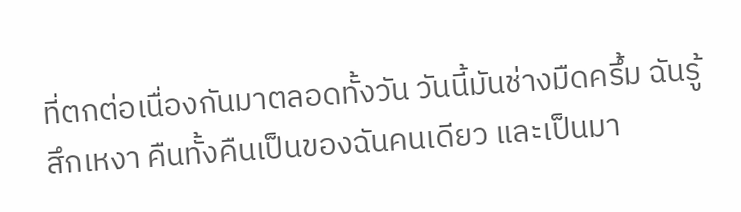ที่ตกต่อเนื่องกันมาตลอดทั้งวัน วันนี้มันช่างมืดครึ้ม ฉันรู้สึกเหงา คืนทั้งคืนเป็นของฉันคนเดียว และเป็นมา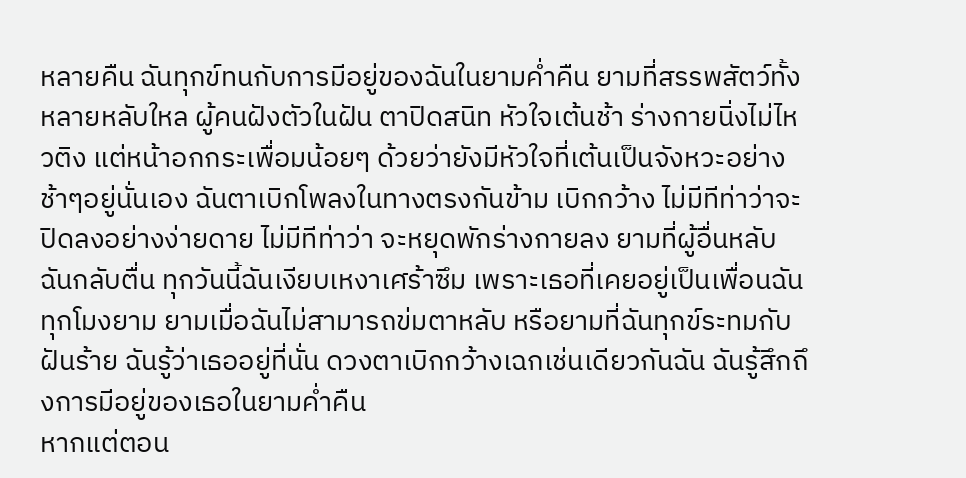หลายคืน ฉันทุกข์ทนกับการมีอยู่ของฉันในยามค่ำคืน ยามที่สรรพสัตว์ทั้งหลายหลับใหล ผู้คนฝังตัวในฝัน ตาปิดสนิท หัวใจเต้นช้า ร่างกายนิ่งไม่ไหวติง แต่หน้าอกกระเพื่อมน้อยๆ ด้วยว่ายังมีหัวใจที่เต้นเป็นจังหวะอย่างช้าๆอยู่นั่นเอง ฉันตาเบิกโพลงในทางตรงกันข้าม เบิกกว้าง ไม่มีทีท่าว่าจะปิดลงอย่างง่ายดาย ไม่มีทีท่าว่า จะหยุดพักร่างกายลง ยามที่ผู้อื่นหลับ ฉันกลับตื่น ทุกวันนี้ฉันเงียบเหงาเศร้าซึม เพราะเธอที่เคยอยู่เป็นเพื่อนฉันทุกโมงยาม ยามเมื่อฉันไม่สามารถข่มตาหลับ หรือยามที่ฉันทุกข์ระทมกับฝันร้าย ฉันรู้ว่าเธออยู่ที่นั่น ดวงตาเบิกกว้างเฉกเช่นเดียวกันฉัน ฉันรู้สึกถึงการมีอยู่ของเธอในยามค่ำคืน
หากแต่ตอน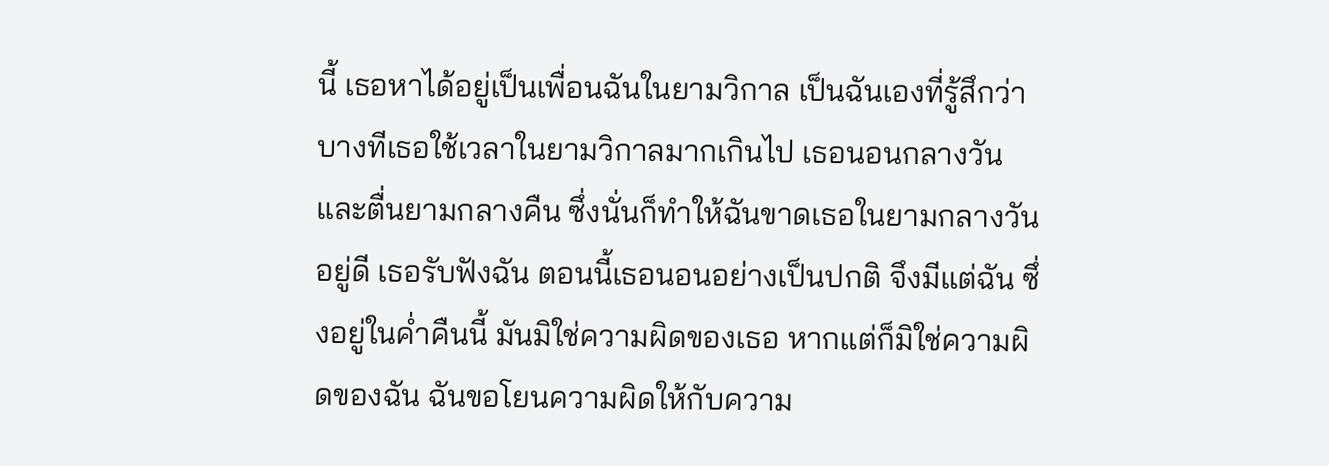นี้ เธอหาได้อยู่เป็นเพื่อนฉันในยามวิกาล เป็นฉันเองที่รู้สึกว่า บางทีเธอใช้เวลาในยามวิกาลมากเกินไป เธอนอนกลางวันและตื่นยามกลางคืน ซึ่งนั่นก็ทำให้ฉันขาดเธอในยามกลางวันอยู่ดี เธอรับฟังฉัน ตอนนี้เธอนอนอย่างเป็นปกติ จึงมีแต่ฉัน ซึ่งอยู่ในค่ำคืนนี้ มันมิใช่ความผิดของเธอ หากแต่ก็มิใช่ความผิดของฉัน ฉันขอโยนความผิดให้กับความ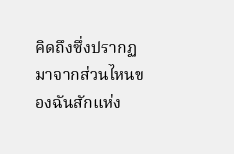คิดถึงซึ่งปรากฏมาจากส่วนไหนของฉันสักแห่ง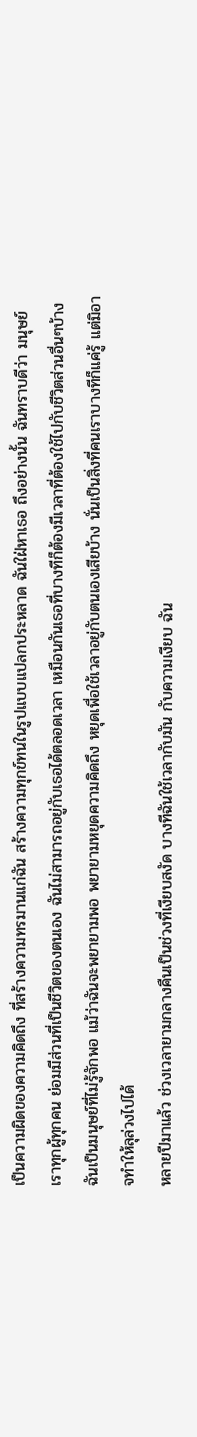เป็นความผิดของความคิดถึง ที่สร้างความทรมานแก่ฉัน สร้างความทุกข์ทนในรูปแบบแปลกประหลาด ฉันใฝ่หาเธอ ถึงอย่างนั้น ฉันทราบดีว่า มนุษย์เราทุกผู้ทุกคน ย่อมมีส่วนที่เป็นชีวิตของตนเอง ฉันไม่สามารถอยู่กับเธอได้ตลอดเวลา เหมือนกันเธอที่บางทีก็ต้องมีเวลาที่ต้องใช้ไปกับชีวิตส่วนอื่นๆบ้าง ฉันเป็นมนุษย์ที่ไม่รู้จักพอ แม้ว่าฉันจะพยายามพอ พยายามหยุดความคิดถึง หยุดเพื่อใช้เวลาอยู่กับตนเองเสียบ้าง นั่นเป็นสิ่งที่คนเราบางทีก็แค่รู้ แต่มิอาจทำให้ลุล่วงไปได้
หลายปีมาแล้ว ช่วงเวลายามกลางคืนเป็นช่วงที่เงียบสงัด บางทีฉันใช้เวลากับมัน กับความเงียบ ฉัน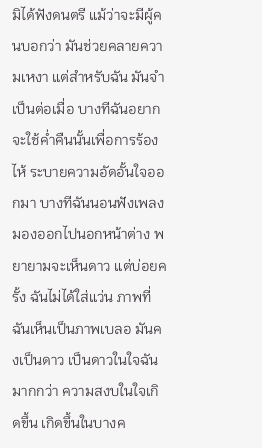มิได้ฟังดนตรี แม้ว่าจะมีผู้คนบอกว่า มันช่วยคลายความเหงา แต่สำหรับฉัน มันจำเป็นต่อเมื่อ บางทีฉันอยากจะใช้ค่ำคืนนั้นเพื่อการร้องไห้ ระบายความอัดอั้นใจออกมา บางทีฉันนอนฟังเพลง มองออกไปนอกหน้าต่าง พยายามจะเห็นดาว แต่บ่อยครั้ง ฉันไม่ได้ใส่แว่น ภาพที่ฉันเห็นเป็นภาพเบลอ มันคงเป็นดาว เป็นดาวในใจฉันมากกว่า ความสงบในใจเกิดขึ้น เกิดขึ้นในบางค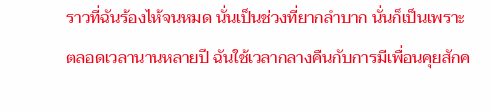ราวที่ฉันร้องไห้จนหมด นั่นเป็นช่วงที่ยากลำบาก นั่นก็เป็นเพราะตลอดเวลานานหลายปี ฉันใช้เวลากลางคืนกับการมีเพื่อนคุยสักค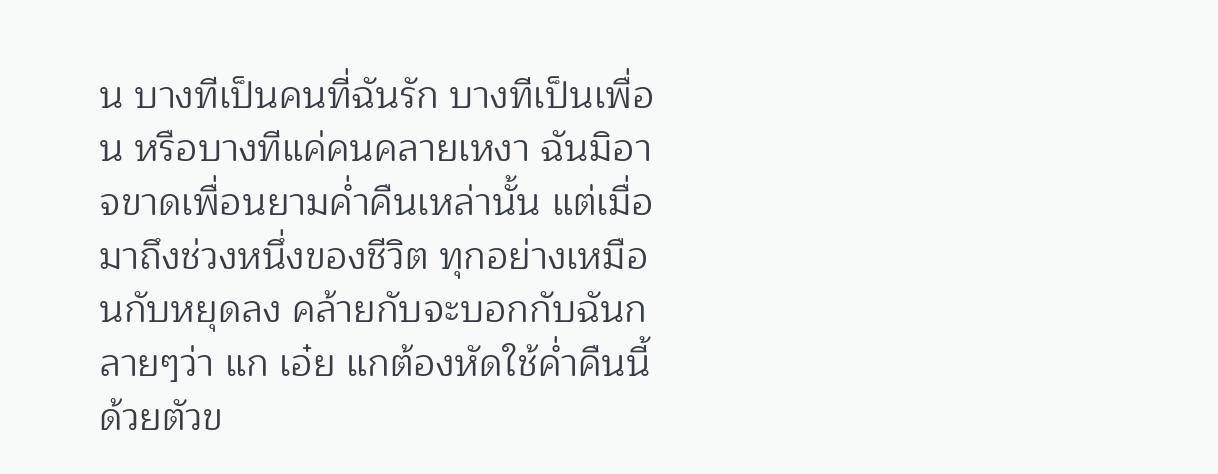น บางทีเป็นคนที่ฉันรัก บางทีเป็นเพื่อน หรือบางทีแค่คนคลายเหงา ฉันมิอาจขาดเพื่อนยามค่ำคืนเหล่านั้น แต่เมื่อมาถึงช่วงหนึ่งของชีวิต ทุกอย่างเหมือนกับหยุดลง คล้ายกับจะบอกกับฉันกลายๆว่า แก เอ๋ย แกต้องหัดใช้ค่ำคืนนี้ด้วยตัวข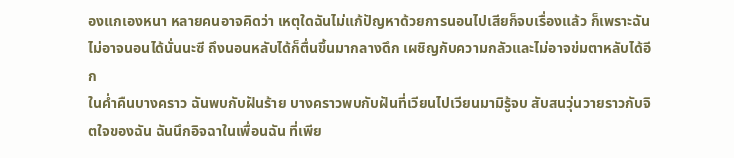องแกเองหนา หลายคนอาจคิดว่า เหตุใดฉันไม่แก้ปัญหาด้วยการนอนไปเสียก็จบเรื่องแล้ว ก็เพราะฉันไม่อาจนอนได้นั่นนะซี ถึงนอนหลับได้ก็ตื่นขึ้นมากลางดึก เผชิญกับความกลัวและไม่อาจข่มตาหลับได้อีก
ในค่ำคืนบางคราว ฉันพบกับฝันร้าย บางคราวพบกับฝันที่เวียนไปเวียนมามิรู้จบ สับสนวุ่นวายราวกับจิตใจของฉัน ฉันนึกอิจฉาในเพื่อนฉัน ที่เพีย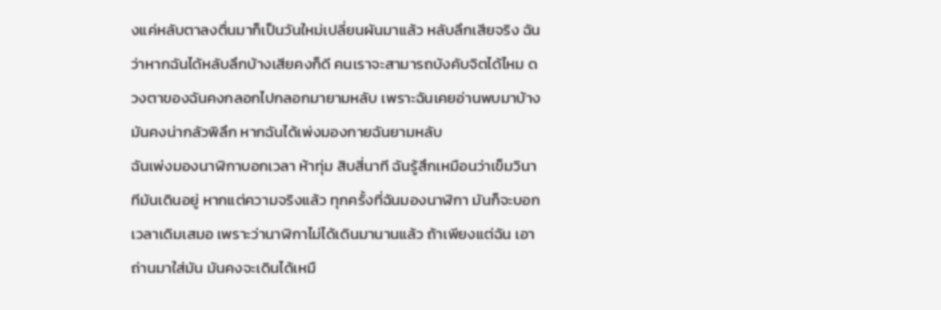งแค่หลับตาลงตื่นมาก็เป็นวันใหม่เปลี่ยนผันมาแล้ว หลับลึกเสียจริง ฉันว่าหากฉันได้หลับลึกบ้างเสียคงก็ดี คนเราจะสามารถบังคับจิตได้ไหม ดวงตาของฉันคงกลอกไปกลอกมายามหลับ เพราะฉันเคยอ่านพบมาบ้าง มันคงน่ากลัวพิลึก หากฉันได้เพ่งมองกายฉันยามหลับ
ฉันเพ่งมองนาฬิกาบอกเวลา ห้าทุ่ม สิบสี่นาที ฉันรู้สึกเหมือนว่าเข็มวินาทีมันเดินอยู่ หากแต่ความจริงแล้ว ทุกครั้งที่ฉันมองนาฬิกา มันก็จะบอกเวลาเดิมเสมอ เพราะว่านาฬิกาไม่ได้เดินมานานแล้ว ถ้าเพียงแต่ฉัน เอาถ่านมาใส่มัน มันคงจะเดินได้เหมื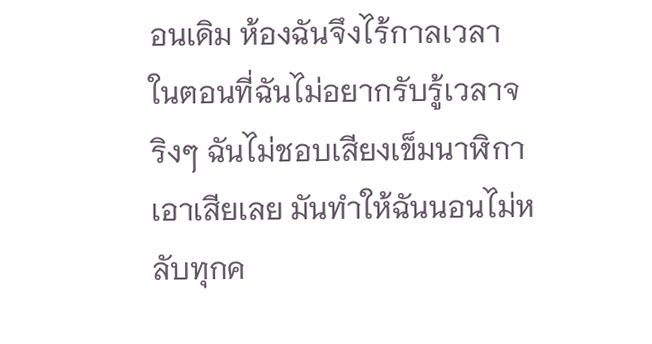อนเดิม ห้องฉันจึงไร้กาลเวลา ในตอนที่ฉันไม่อยากรับรู้เวลาจริงๆ ฉันไม่ชอบเสียงเข็มนาฬิกาเอาเสียเลย มันทำให้ฉันนอนไม่หลับทุกค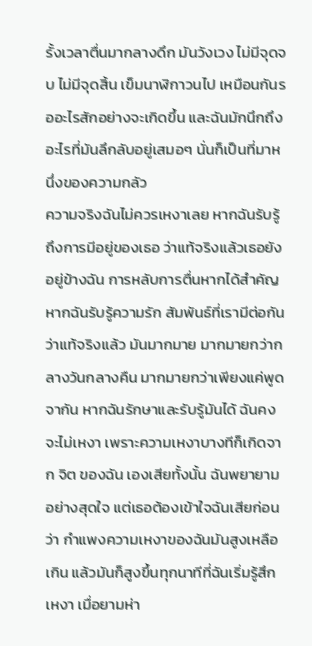รั้งเวลาตื่นมากลางดึก มันวังเวง ไม่มีจุดจบ ไม่มีจุดสิ้น เข็มนาฬิกาวนไป เหมือนกันรออะไรสักอย่างจะเกิดขึ้น และฉันมักนึกถึงอะไรที่มันลึกลับอยู่เสมอๆ นั่นก็เป็นที่มาหนึ่งของความกลัว
ความจริงฉันไม่ควรเหงาเลย หากฉันรับรู้ถึงการมีอยู่ของเธอ ว่าแท้จริงแล้วเธอยังอยู่ข้างฉัน การหลับการตื่นหากได้สำคัญ หากฉันรับรู้ความรัก สัมพันธ์ที่เรามีต่อกัน ว่าแท้จริงแล้ว มันมากมาย มากมายกว่ากลางวันกลางคืน มากมายกว่าเพียงแค่พูดจากัน หากฉันรักษาและรับรู้มันได้ ฉันคงจะไม่เหงา เพราะความเหงาบางทีก็เกิดจาก จิต ของฉัน เองเสียทั้งนั้น ฉันพยายามอย่างสุดใจ แต่เธอต้องเข้าใจฉันเสียก่อนว่า กำแพงความเหงาของฉันมันสูงเหลือเกิน แล้วมันก็สูงขึ้นทุกนาทีที่ฉันเริ่มรู้สึกเหงา เมื่อยามห่า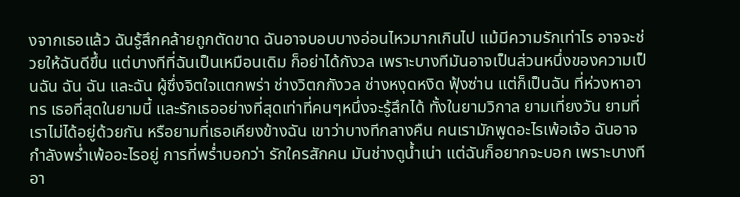งจากเธอแล้ว ฉันรู้สึกคล้ายถูกตัดขาด ฉันอาจบอบบางอ่อนไหวมากเกินไป แม้มีความรักเท่าไร อาจจะช่วยให้ฉันดีขึ้น แต่บางทีที่ฉันเป็นเหมือนเดิม ก็อย่าได้กังวล เพราะบางทีมันอาจเป็นส่วนหนึ่งของความเป็นฉัน ฉัน ฉัน และฉัน ผู้ซึ่งจิตใจแตกพร่า ช่างวิตกกังวล ช่างหงุดหงิด ฟุ้งซ่าน แต่ก็เป็นฉัน ที่ห่วงหาอาทร เธอที่สุดในยามนี้ และรักเธออย่างที่สุดเท่าที่คนๆหนึ่งจะรู้สึกได้ ทั้งในยามวิกาล ยามเที่ยงวัน ยามที่เราไม่ได้อยู่ด้วยกัน หรือยามที่เธอเคียงข้างฉัน เขาว่าบางทีกลางคืน คนเรามักพูดอะไรเพ้อเจ้อ ฉันอาจกำลังพร่ำเพ้ออะไรอยู่ การที่พร่ำบอกว่า รักใครสักคน มันช่างดูน้ำเน่า แต่ฉันก็อยากจะบอก เพราะบางทีอา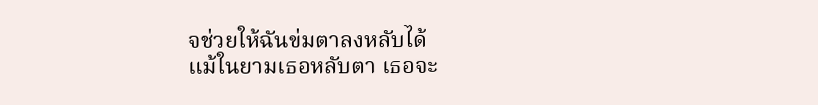จช่วยให้ฉันข่มตาลงหลับได้
แม้ในยามเธอหลับตา เธอจะ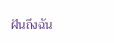ฝันถึงฉัน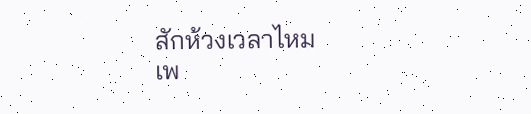สักห้วงเวลาไหม
เพ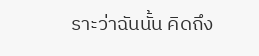ราะว่าฉันนั้น คิดถึง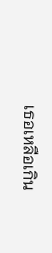เธอเหลือเกิน